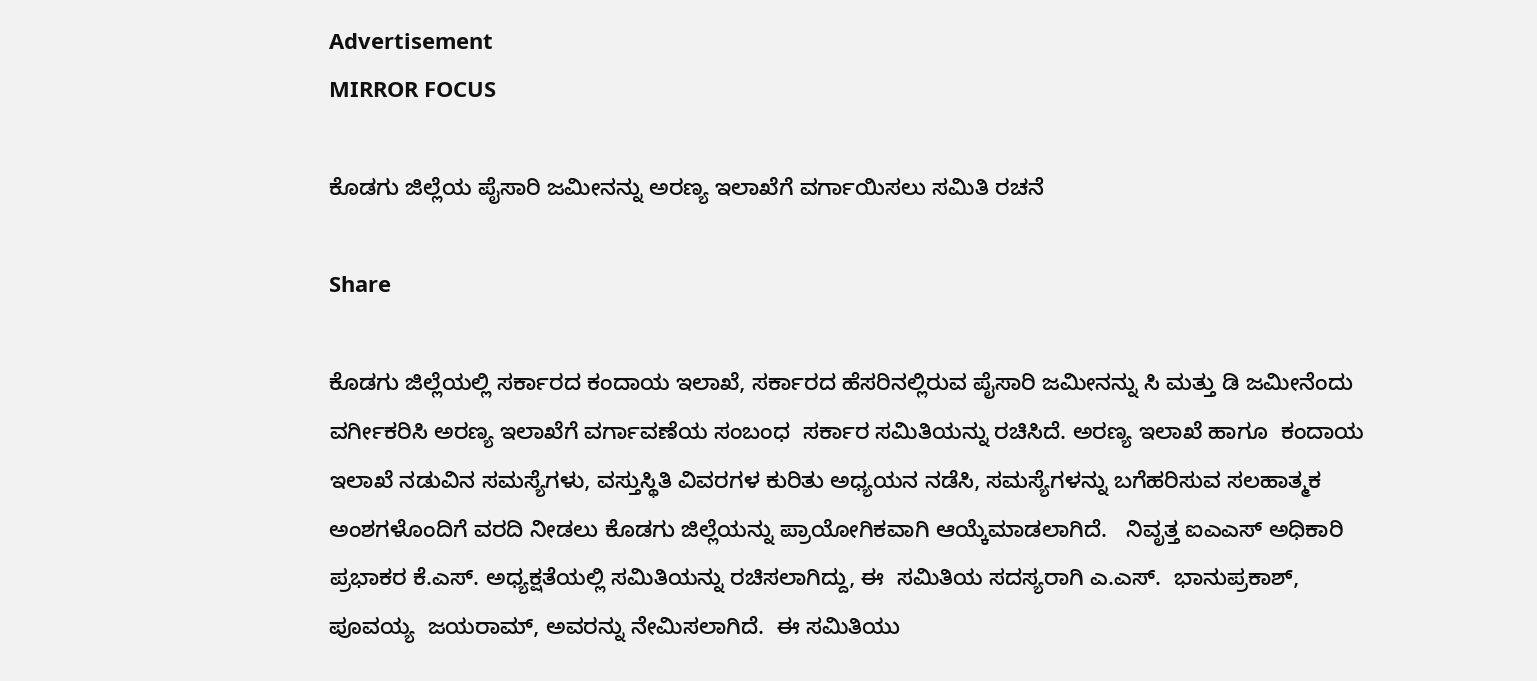Advertisement
MIRROR FOCUS

ಕೊಡಗು ಜಿಲ್ಲೆಯ ಪೈಸಾರಿ ಜಮೀನನ್ನು ಅರಣ್ಯ ಇಲಾಖೆಗೆ ವರ್ಗಾಯಿಸಲು ಸಮಿತಿ ರಚನೆ

Share

ಕೊಡಗು ಜಿಲ್ಲೆಯಲ್ಲಿ ಸರ್ಕಾರದ ಕಂದಾಯ ಇಲಾಖೆ, ಸರ್ಕಾರದ ಹೆಸರಿನಲ್ಲಿರುವ ಪೈಸಾರಿ ಜಮೀನನ್ನು ಸಿ ಮತ್ತು ಡಿ ಜಮೀನೆಂದು ವರ್ಗೀಕರಿಸಿ ಅರಣ್ಯ ಇಲಾಖೆಗೆ ವರ್ಗಾವಣೆಯ ಸಂಬಂಧ  ಸರ್ಕಾರ ಸಮಿತಿಯನ್ನು ರಚಿಸಿದೆ. ಅರಣ್ಯ ಇಲಾಖೆ ಹಾಗೂ  ಕಂದಾಯ ಇಲಾಖೆ ನಡುವಿನ ಸಮಸ್ಯೆಗಳು, ವಸ್ತುಸ್ಥಿತಿ ವಿವರಗಳ ಕುರಿತು ಅಧ್ಯಯನ ನಡೆಸಿ, ಸಮಸ್ಯೆಗಳನ್ನು ಬಗೆಹರಿಸುವ ಸಲಹಾತ್ಮಕ ಅಂಶಗಳೊಂದಿಗೆ ವರದಿ ನೀಡಲು ಕೊಡಗು ಜಿಲ್ಲೆಯನ್ನು ಪ್ರಾಯೋಗಿಕವಾಗಿ ಆಯ್ಕೆಮಾಡಲಾಗಿದೆ.   ನಿವೃತ್ತ ಐಎಎಸ್ ಅಧಿಕಾರಿ ಪ್ರಭಾಕರ ಕೆ.ಎಸ್. ಅಧ್ಯಕ್ಷತೆಯಲ್ಲಿ ಸಮಿತಿಯನ್ನು ರಚಿಸಲಾಗಿದ್ದು, ಈ  ಸಮಿತಿಯ ಸದಸ್ಯರಾಗಿ ಎ.ಎಸ್.  ಭಾನುಪ್ರಕಾಶ್,    ಪೂವಯ್ಯ  ಜಯರಾಮ್, ಅವರನ್ನು ನೇಮಿಸಲಾಗಿದೆ.  ಈ ಸಮಿತಿಯು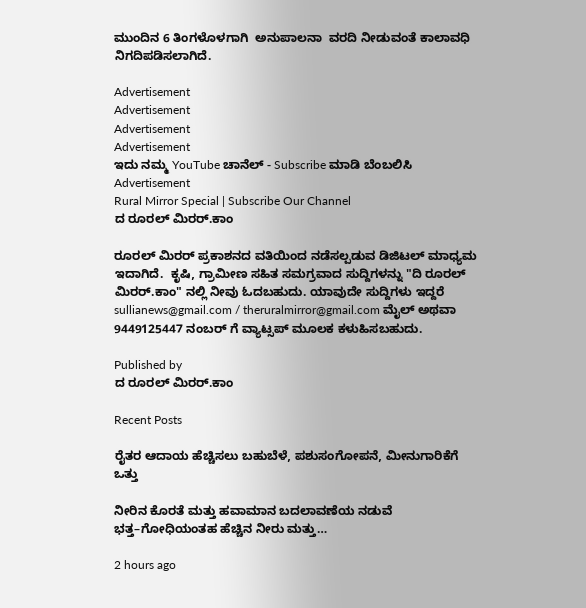ಮುಂದಿನ 6 ತಿಂಗಳೊಳಗಾಗಿ  ಅನುಪಾಲನಾ  ವರದಿ ನೀಡುವಂತೆ ಕಾಲಾವಧಿ ನಿಗದಿಪಡಿಸಲಾಗಿದೆ.

Advertisement
Advertisement
Advertisement
Advertisement
ಇದು ನಮ್ಮ YouTube ಚಾನೆಲ್ - Subscribe ಮಾಡಿ ಬೆಂಬಲಿಸಿ
Advertisement
Rural Mirror Special | Subscribe Our Channel
ದ ರೂರಲ್ ಮಿರರ್.ಕಾಂ

ರೂರಲ್‌ ಮಿರರ್‌ ಪ್ರಕಾಶನದ ವತಿಯಿಂದ ನಡೆಸಲ್ಪಡುವ ಡಿಜಿಟಲ್‌ ಮಾಧ್ಯಮ ಇದಾಗಿದೆ.  ಕೃಷಿ, ಗ್ರಾಮೀಣ ಸಹಿತ ಸಮಗ್ರವಾದ ಸುದ್ದಿಗಳನ್ನು "ದಿ ರೂರಲ್‌ ಮಿರರ್‌.ಕಾಂ" ನಲ್ಲಿ ನೀವು ಓದಬಹುದು. ಯಾವುದೇ ಸುದ್ದಿಗಳು ಇದ್ದರೆ sullianews@gmail.com / theruralmirror@gmail.com ಮೈಲ್ ಅಥವಾ 9449125447 ನಂಬರ್ ಗೆ ವ್ಯಾಟ್ಸಪ್ ಮೂಲಕ ಕಳುಹಿಸಬಹುದು.

Published by
ದ ರೂರಲ್ ಮಿರರ್.ಕಾಂ

Recent Posts

ರೈತರ ಆದಾಯ ಹೆಚ್ಚಿಸಲು ಬಹುಬೆಳೆ, ಪಶುಸಂಗೋಪನೆ, ಮೀನುಗಾರಿಕೆಗೆ ಒತ್ತು

ನೀರಿನ ಕೊರತೆ ಮತ್ತು ಹವಾಮಾನ ಬದಲಾವಣೆಯ ನಡುವೆ ಭತ್ತ–ಗೋಧಿಯಂತಹ ಹೆಚ್ಚಿನ ನೀರು ಮತ್ತು…

2 hours ago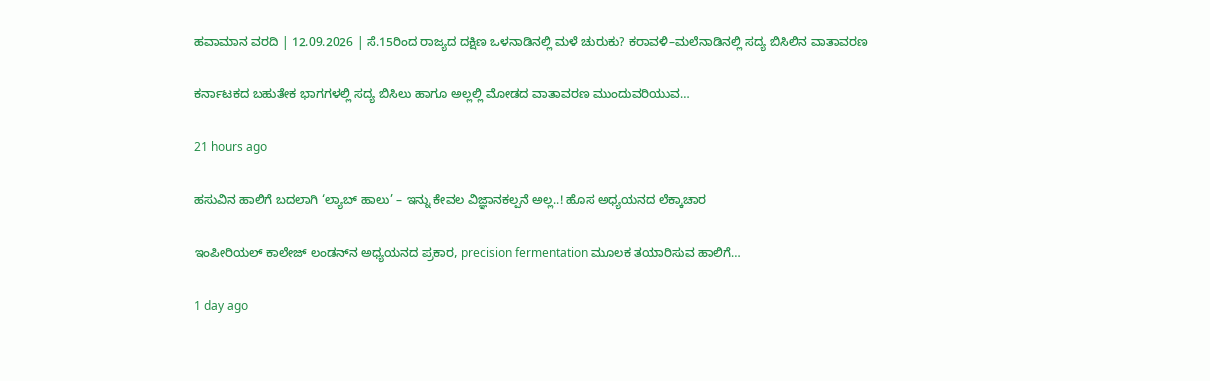ಹವಾಮಾನ ವರದಿ | 12.09.2026 | ಸೆ.15ರಿಂದ ರಾಜ್ಯದ ದಕ್ಷಿಣ ಒಳನಾಡಿನಲ್ಲಿ ಮಳೆ ಚುರುಕು? ಕರಾವಳಿ–ಮಲೆನಾಡಿನಲ್ಲಿ ಸದ್ಯ ಬಿಸಿಲಿನ ವಾತಾವರಣ

ಕರ್ನಾಟಕದ ಬಹುತೇಕ ಭಾಗಗಳಲ್ಲಿ ಸದ್ಯ ಬಿಸಿಲು ಹಾಗೂ ಅಲ್ಲಲ್ಲಿ ಮೋಡದ ವಾತಾವರಣ ಮುಂದುವರಿಯುವ…

21 hours ago

ಹಸುವಿನ ಹಾಲಿಗೆ ಬದಲಾಗಿ ‘ಲ್ಯಾಬ್‌ ಹಾಲು’ – ಇನ್ನು ಕೇವಲ ವಿಜ್ಞಾನಕಲ್ಪನೆ ಅಲ್ಲ..! ಹೊಸ ಅಧ್ಯಯನದ ಲೆಕ್ಕಾಚಾರ

ಇಂಪೀರಿಯಲ್ ಕಾಲೇಜ್ ಲಂಡನ್‌ನ ಅಧ್ಯಯನದ ಪ್ರಕಾರ, precision fermentation ಮೂಲಕ ತಯಾರಿಸುವ ಹಾಲಿಗೆ…

1 day ago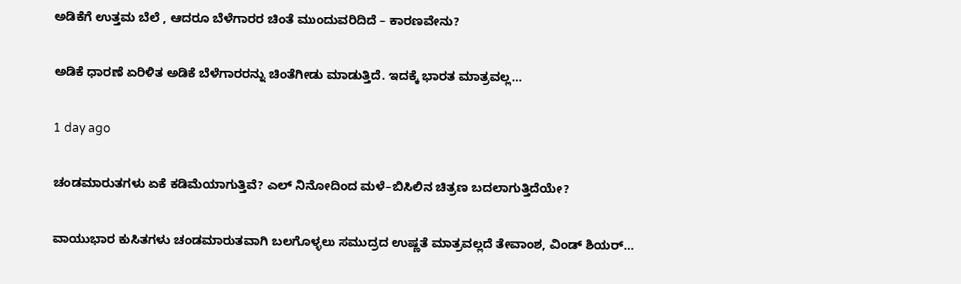ಅಡಿಕೆಗೆ ಉತ್ತಮ ಬೆಲೆ , ಆದರೂ ಬೆಳೆಗಾರರ ಚಿಂತೆ ಮುಂದುವರಿದಿದೆ – ಕಾರಣವೇನು?

ಅಡಿಕೆ ಧಾರಣೆ ಏರಿಳಿತ ಅಡಿಕೆ ಬೆಳೆಗಾರರನ್ನು ಚಿಂತೆಗೀಡು ಮಾಡುತ್ತಿದೆ. ಇದಕ್ಕೆ ಭಾರತ ಮಾತ್ರವಲ್ಲ…

1 day ago

ಚಂಡಮಾರುತಗಳು ಏಕೆ ಕಡಿಮೆಯಾಗುತ್ತಿವೆ? ಎಲ್ ನಿನೋದಿಂದ ಮಳೆ–ಬಿಸಿಲಿನ ಚಿತ್ರಣ ಬದಲಾಗುತ್ತಿದೆಯೇ?

ವಾಯುಭಾರ ಕುಸಿತಗಳು ಚಂಡಮಾರುತವಾಗಿ ಬಲಗೊಳ್ಳಲು ಸಮುದ್ರದ ಉಷ್ಣತೆ ಮಾತ್ರವಲ್ಲದೆ ತೇವಾಂಶ, ವಿಂಡ್ ಶಿಯರ್…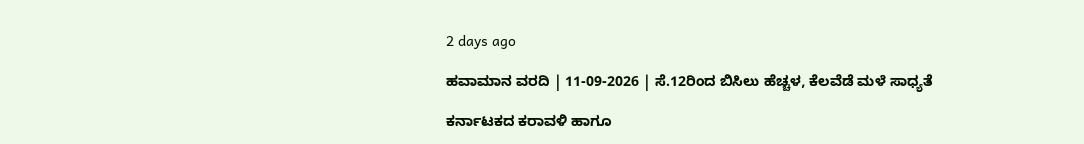2 days ago

ಹವಾಮಾನ ವರದಿ | 11-09-2026 | ಸೆ.12ರಿಂದ ಬಿಸಿಲು ಹೆಚ್ಚಳ, ಕೆಲವೆಡೆ ಮಳೆ ಸಾಧ್ಯತೆ

ಕರ್ನಾಟಕದ ಕರಾವಳಿ ಹಾಗೂ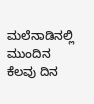ಮಲೆನಾಡಿನಲ್ಲಿ ಮುಂದಿನ ಕೆಲವು ದಿನ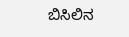ಬಿಸಿಲಿನ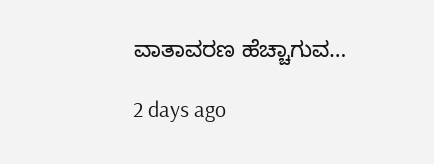ವಾತಾವರಣ ಹೆಚ್ಚಾಗುವ…

2 days ago